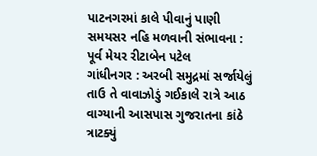પાટનગરમાં કાલે પીવાનું પાણી સમયસર નહિ મળવાની સંભાવના : પૂર્વ મેયર રીટાબેન પટેલ
ગાંધીનગર : અરબી સમુદ્રમાં સર્જાયેલું તાઉ તે વાવાઝોડું ગઈકાલે રાત્રે આઠ વાગ્યાની આસપાસ ગુજરાતના કાંઠે ત્રાટક્યું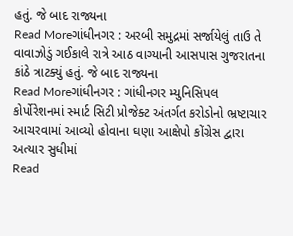હતું. જે બાદ રાજ્યના
Read Moreગાંધીનગર : અરબી સમુદ્રમાં સર્જાયેલું તાઉ તે વાવાઝોડું ગઈકાલે રાત્રે આઠ વાગ્યાની આસપાસ ગુજરાતના કાંઠે ત્રાટક્યું હતું. જે બાદ રાજ્યના
Read Moreગાંધીનગર : ગાંધીનગર મ્યુનિસિપલ કોર્પોરેશનમાં સ્માર્ટ સિટી પ્રોજેક્ટ અંતર્ગત કરોડોનો ભ્રષ્ટાચાર આચરવામાં આવ્યો હોવાના ઘણા આક્ષેપો કોંગ્રેસ દ્વારા અત્યાર સુધીમાં
Read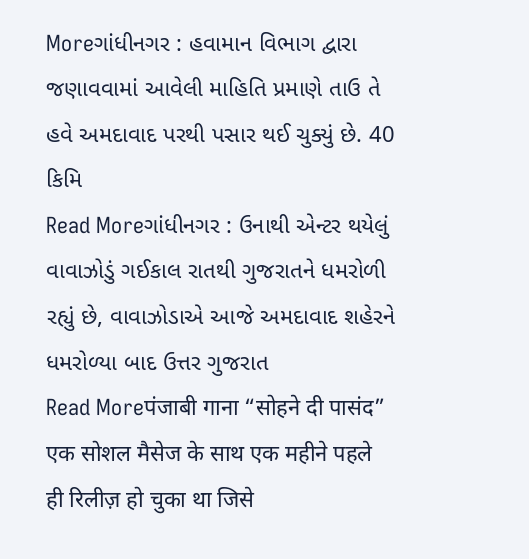Moreગાંધીનગર : હવામાન વિભાગ દ્વારા જણાવવામાં આવેલી માહિતિ પ્રમાણે તાઉ તે હવે અમદાવાદ પરથી પસાર થઈ ચુક્યું છે. 40 કિમિ
Read Moreગાંધીનગર : ઉનાથી એન્ટર થયેલું વાવાઝોડું ગઈકાલ રાતથી ગુજરાતને ધમરોળી રહ્યું છે, વાવાઝોડાએ આજે અમદાવાદ શહેરને ધમરોળ્યા બાદ ઉત્તર ગુજરાત
Read Moreपंजाबी गाना “सोहने दी पासंद” एक सोशल मैसेज के साथ एक महीने पहले ही रिलीज़ हो चुका था जिसे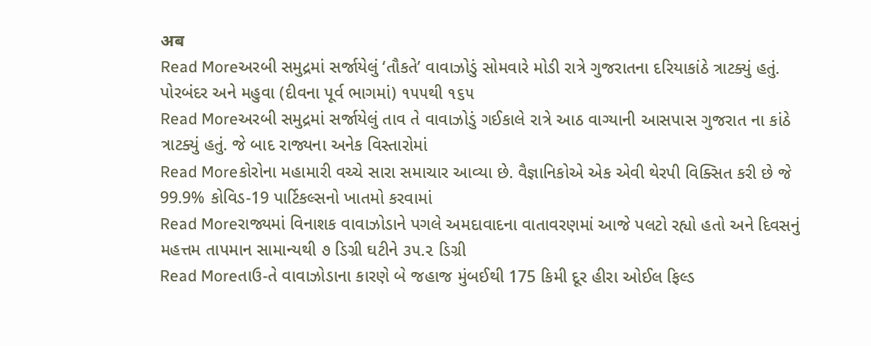अब
Read Moreઅરબી સમુદ્રમાં સર્જાયેલું ‘તૌકતે’ વાવાઝોડું સોમવારે મોડી રાત્રે ગુજરાતના દરિયાકાંઠે ત્રાટક્યું હતું. પોરબંદર અને મહુવા (દીવના પૂર્વ ભાગમાં) ૧૫૫થી ૧૬૫
Read Moreઅરબી સમુદ્રમાં સર્જાયેલું તાવ તે વાવાઝોડું ગઈકાલે રાત્રે આઠ વાગ્યાની આસપાસ ગુજરાત ના કાંઠે ત્રાટક્યું હતું. જે બાદ રાજ્યના અનેક વિસ્તારોમાં
Read Moreકોરોના મહામારી વચ્ચે સારા સમાચાર આવ્યા છે. વૈજ્ઞાનિકોએ એક એવી થેરપી વિક્સિત કરી છે જે 99.9% કોવિડ-19 પાર્ટિકલ્સનો ખાતમો કરવામાં
Read Moreરાજ્યમાં વિનાશક વાવાઝોડાને પગલે અમદાવાદના વાતાવરણમાં આજે પલટો રહ્યો હતો અને દિવસનું મહત્તમ તાપમાન સામાન્યથી ૭ ડિગ્રી ઘટીને ૩૫.૨ ડિગ્રી
Read Moreતાઉ-તે વાવાઝોડાના કારણે બે જહાજ મુંબઈથી 175 કિમી દૂર હીરા ઓઈલ ફિલ્ડ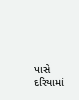પાસે દરિયામાં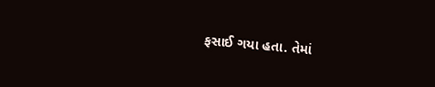ફસાઈ ગયા હતા. તેમાં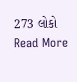273 લોકો
Read More